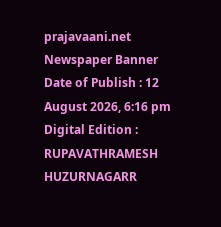prajavaani.net
Newspaper Banner
Date of Publish : 12 August 2026, 6:16 pm Digital Edition : RUPAVATHRAMESH HUZURNAGARR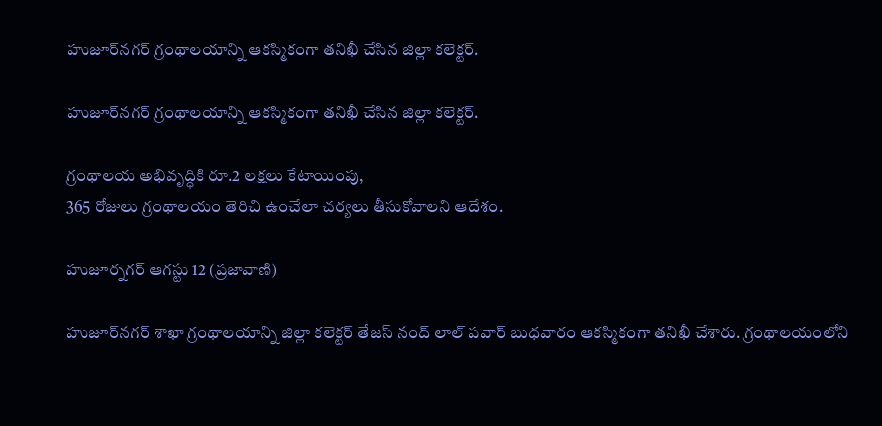హుజూర్‌నగర్ గ్రంథాలయాన్ని ఆకస్మికంగా తనిఖీ చేసిన జిల్లా కలెక్టర్.

హుజూర్‌నగర్ గ్రంథాలయాన్ని ఆకస్మికంగా తనిఖీ చేసిన జిల్లా కలెక్టర్.

గ్రంథాలయ అభివృద్ధికి రూ.2 లక్షలు కేటాయింపు,
365 రోజులు గ్రంథాలయం తెరిచి ఉంచేలా చర్యలు తీసుకోవాలని ఆదేశం.

హుజూర్నగర్ ఆగస్టు 12 (ప్రజావాణి)

హుజూర్‌నగర్ శాఖా గ్రంథాలయాన్ని జిల్లా కలెక్టర్ తేజస్ నంద్ లాల్ పవార్ బుధవారం ఆకస్మికంగా తనిఖీ చేశారు. గ్రంథాలయంలోని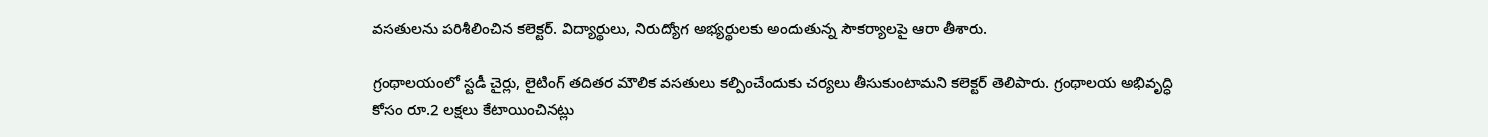వసతులను పరిశీలించిన కలెక్టర్. విద్యార్థులు, నిరుద్యోగ అభ్యర్థులకు అందుతున్న సౌకర్యాలపై ఆరా తీశారు.

గ్రంథాలయంలో స్టడీ చైర్లు, లైటింగ్ తదితర మౌలిక వసతులు కల్పించేందుకు చర్యలు తీసుకుంటామని కలెక్టర్ తెలిపారు. గ్రంథాలయ అభివృద్ధి కోసం రూ.2 లక్షలు కేటాయించినట్లు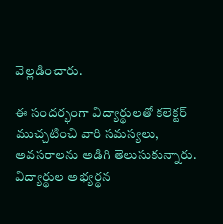వెల్లడించారు.

ఈ సందర్భంగా విద్యార్థులతో కలెక్టర్ ముచ్చటించి వారి సమస్యలు, అవసరాలను అడిగి తెలుసుకున్నారు. విద్యార్థుల అభ్యర్థన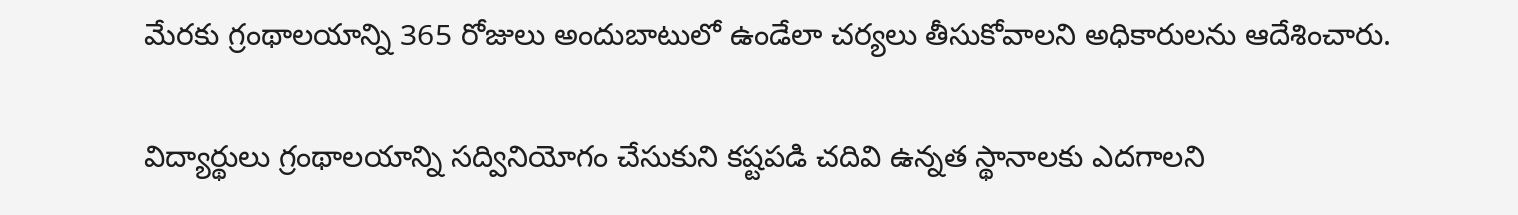మేరకు గ్రంథాలయాన్ని 365 రోజులు అందుబాటులో ఉండేలా చర్యలు తీసుకోవాలని అధికారులను ఆదేశించారు.

విద్యార్థులు గ్రంథాలయాన్ని సద్వినియోగం చేసుకుని కష్టపడి చదివి ఉన్నత స్థానాలకు ఎదగాలని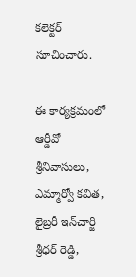కలెక్టర్ సూచించారు.

ఈ కార్యక్రమంలో ఆర్డీవో శ్రీనివాసులు, ఎమ్మార్వో కవిత, లైబ్రరీ ఇన్‌చార్జి శ్రీధర్ రెడ్డి,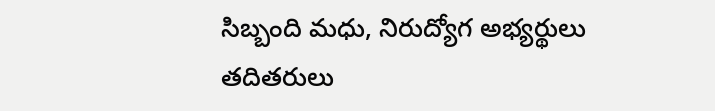సిబ్బంది మధు, నిరుద్యోగ అభ్యర్థులు తదితరులు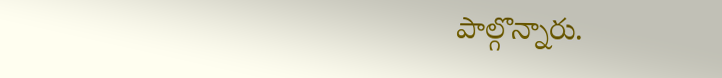పాల్గొన్నారు.